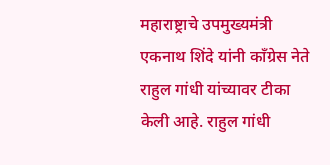महाराष्ट्राचे उपमुख्यमंत्री एकनाथ शिंदे यांनी काँग्रेस नेते राहुल गांधी यांच्यावर टीका केली आहे. राहुल गांधी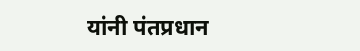यांनी पंतप्रधान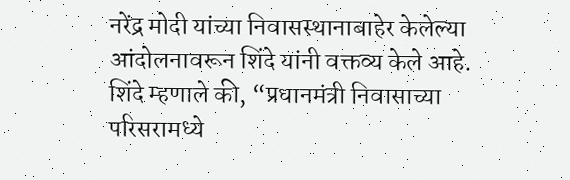नरेंद्र मोदी यांच्या निवासस्थानाबाहेर केलेल्या आंदोलनावरून शिंदे यांनी वक्तव्य केले आहे.
शिंदे म्हणाले की, “प्रधानमंत्री निवासाच्या परिसरामध्ये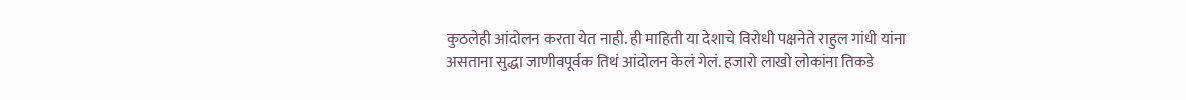कुठलेही आंदोलन करता येत नाही. ही माहिती या देशाचे विरोधी पक्षनेते राहुल गांधी यांना असताना सुद्धा जाणीवपूर्वक तिथं आंदोलन केलं गेलं. हजारो लाखो लोकांना तिकडे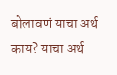बोलावणं याचा अर्थ काय? याचा अर्थ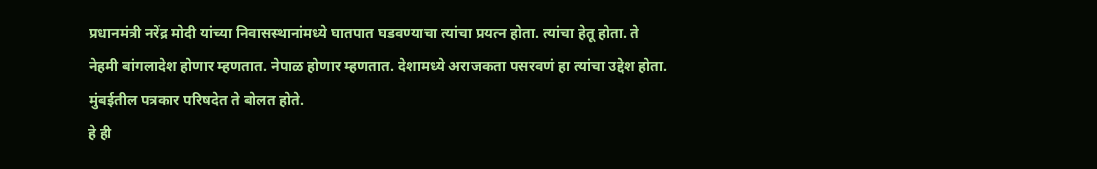प्रधानमंत्री नरेंद्र मोदी यांच्या निवासस्थानांमध्ये घातपात घडवण्याचा त्यांचा प्रयत्न होता. त्यांचा हेतू होता. ते नेहमी बांगलादेश होणार म्हणतात. नेपाळ होणार म्हणतात. देशामध्ये अराजकता पसरवणं हा त्यांचा उद्देश होता. मुंबईतील पत्रकार परिषदेत ते बोलत होते.
हे ही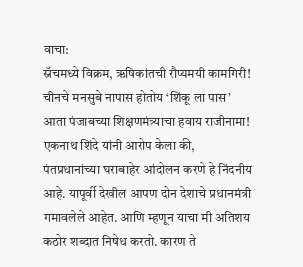वाचा:
स्नॅचमध्ये विक्रम, ऋषिकांतची रौप्यमयी कामगिरी!
चीनचे मनसुबे नापास होतोय ‘शिंकू ला पास’
आता पंजाबच्या शिक्षणमंत्र्याचा हवाय राजीनामा!
एकनाथ शिंदे यांनी आरोप केला की, पंतप्रधानांच्या घराबाहेर आंदोलन करणे हे निंदनीय आहे. यापूर्वी देखील आपण दोन देशाचे प्रधानमंत्री गमावलेले आहेत. आणि म्हणून याचा मी अतिशय कठोर शब्दात निषेध करतो. कारण ते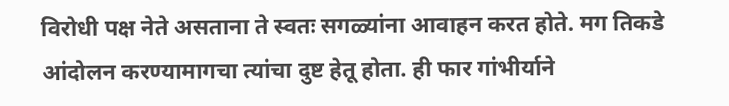विरोधी पक्ष नेते असताना ते स्वतः सगळ्यांना आवाहन करत होते. मग तिकडे आंदोलन करण्यामागचा त्यांचा दुष्ट हेतू होता. ही फार गांभीर्याने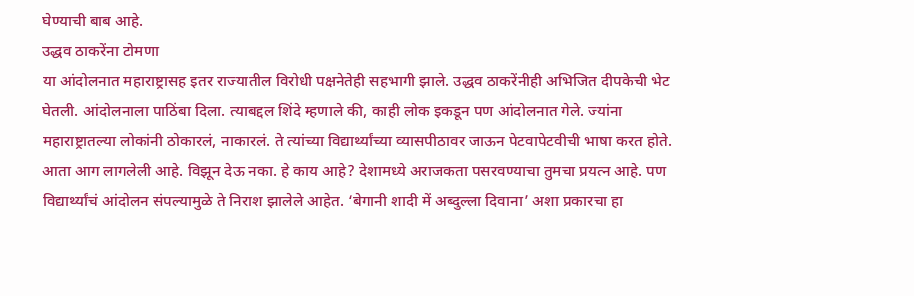घेण्याची बाब आहे.
उद्धव ठाकरेंना टोमणा
या आंदोलनात महाराष्ट्रासह इतर राज्यातील विरोधी पक्षनेतेही सहभागी झाले. उद्धव ठाकरेंनीही अभिजित दीपकेची भेट घेतली. आंदोलनाला पाठिंबा दिला. त्याबद्दल शिंदे म्हणाले की, काही लोक इकडून पण आंदोलनात गेले. ज्यांना महाराष्ट्रातल्या लोकांनी ठोकारलं, नाकारलं. ते त्यांच्या विद्यार्थ्यांच्या व्यासपीठावर जाऊन पेटवापेटवीची भाषा करत होते. आता आग लागलेली आहे. विझून देऊ नका. हे काय आहे? देशामध्ये अराजकता पसरवण्याचा तुमचा प्रयत्न आहे. पण विद्यार्थ्यांचं आंदोलन संपल्यामुळे ते निराश झालेले आहेत. ‘बेगानी शादी में अब्दुल्ला दिवाना’ अशा प्रकारचा हा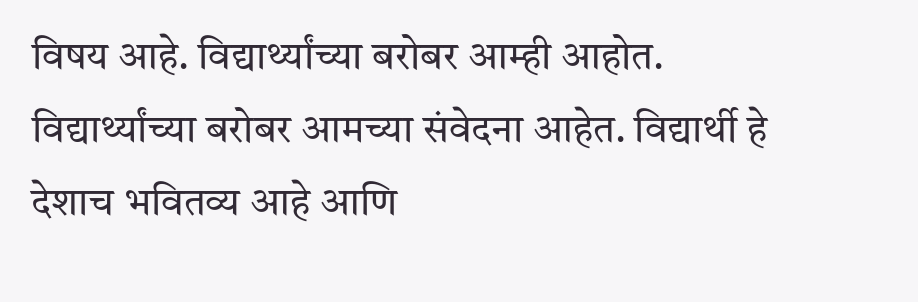विषय आहे. विद्यार्थ्यांच्या बरोबर आम्ही आहोत. विद्यार्थ्यांच्या बरोबर आमच्या संवेदना आहेत. विद्यार्थी हे देशाच भवितव्य आहे आणि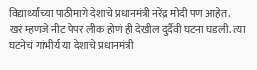विद्यार्थ्यांच्या पाठीमागे देशाचे प्रधानमंत्री नरेंद्र मोदी पण आहेत.
खरं म्हणजे नीट पेपर लीक होणं ही देखील दुर्दैवी घटना घडली. त्या घटनेचं गांभीर्य या देशाचे प्रधानमंत्री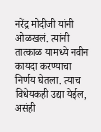नरेंद्र मोदीजी यांनी ओळखलं. त्यांनी तात्काळ यामध्ये नवीन कायदा करण्याचा निर्णय घेतला. त्याच विधेयकही उद्या येईल, असंही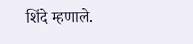शिंदे म्हणाले.